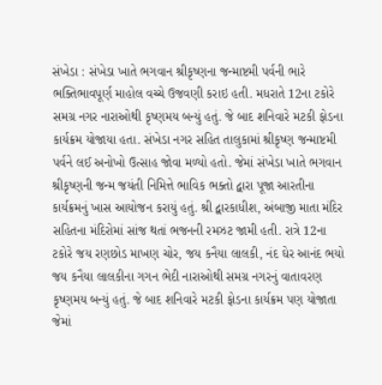સંખેડા : સંખેડા ખાતે ભગવાન શ્રીકૃષ્ણના જન્માષ્ટમી પર્વની ભારે ભક્તિભાવપૂર્ણ માહોલ વચ્ચે ઉજવણી કરાઇ હતી. મધરાતે 12ના ટકોરે સમગ્ર નગર નારાઓથી કૃષ્ણમય બન્યું હતું. જે બાદ શનિવારે મટકી ફોડના કાર્યક્રમ યોજાયા હતા. સંખેડા નગર સહિત તાલુકામાં શ્રીકૃષ્ણ જન્માષ્ટમી પર્વને લઈ અનોખો ઉત્સાહ જોવા મળ્યો હતો. જેમાં સંખેડા ખાતે ભગવાન શ્રીકૃષ્ણની જન્મ જયંતી નિમિત્તે ભાવિક ભક્તો દ્વારા પૂજા આરતીના કાર્યક્રમનું ખાસ આયોજન કરાયું હતું. શ્રી દ્વારકાધીશ, અંબાજી માતા મંદિર સહિતના મંદિરોમાં સાંજ થતાં ભજનની રમઝટ જામી હતી. રાત્રે 12ના ટકોરે જય રણછોડ માખણ ચોર, જય કનૈયા લાલકી, નંદ ઘેર આનંદ ભયો જય કનૈયા લાલકીના ગગન ભેદી નારાઓથી સમગ્ર નગરનું વાતાવરણ કૃષ્ણમય બન્યું હતું. જે બાદ શનિવારે મટકી ફોડના કાર્યક્રમ પણ યોજાતા જેમાં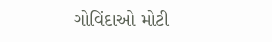ગોવિંદાઓ મોટી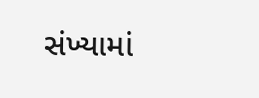સંખ્યામાં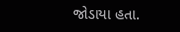જોડાયા હતા.